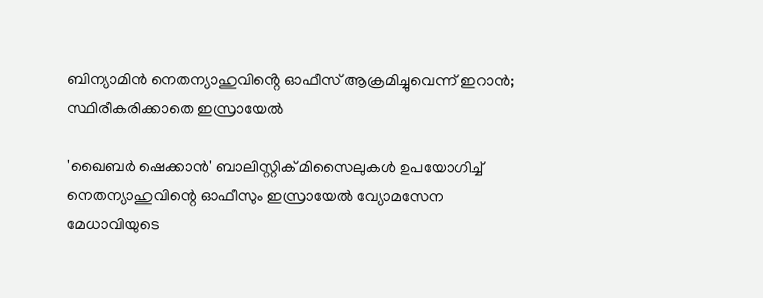ബിന്യാമിൻ നെതന്യാഹുവിൻ്റെ ഓഫീസ് ആക്രമിച്ചുവെന്ന് ഇറാൻ; സ്ഥിരീകരിക്കാതെ ഇസ്രായേൽ

'ഖൈബർ ഷെക്കാൻ' ബാലിസ്റ്റിക് മിസൈലുകൾ ഉപയോഗിച്ച് നെതന്യാഹുവിന്റെ ഓഫീസും ഇസ്രായേൽ വ്യോമസേന മേധാവിയുടെ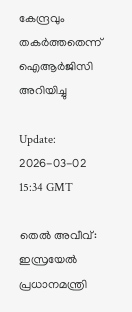കേന്ദ്രവും തകർത്തതെന്ന് ഐആർജിസി അറിയിച്ചു

Update: 2026-03-02 15:34 GMT

തെൽ അവീവ്: ഇസ്രയേൽ പ്രധാനമന്ത്രി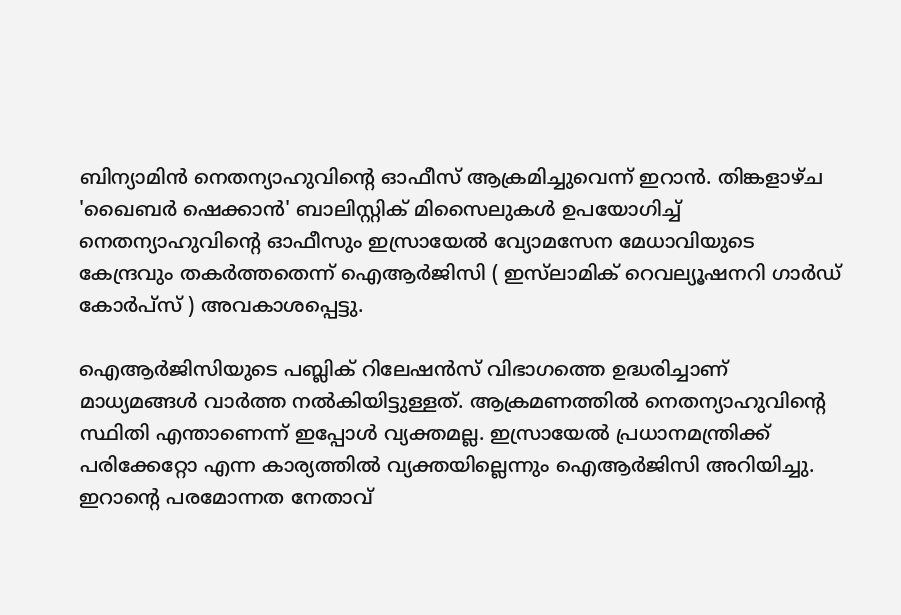ബിന്യാമിൻ നെതന്യാഹുവിൻ്റെ ഓഫീസ് ആക്രമിച്ചുവെന്ന് ഇറാൻ. തിങ്കളാഴ്ച 'ഖൈബർ ഷെക്കാൻ' ബാലിസ്റ്റിക് മിസൈലുകൾ ഉപയോഗിച്ച് നെതന്യാഹുവിൻ്റെ ഓഫീസും ഇസ്രായേൽ വ്യോമസേന മേധാവിയുടെ കേന്ദ്രവും തകർത്തതെന്ന് ഐആർജിസി ( ഇസ്‌ലാമിക് റെവല്യൂഷനറി ഗാർഡ് കോർപ്‌സ് ) അവകാശപ്പെട്ടു.

ഐആർജിസിയുടെ പബ്ലിക് റിലേഷൻസ് വിഭാഗത്തെ ഉദ്ധരിച്ചാണ് മാധ്യമങ്ങൾ വാർത്ത നൽകിയിട്ടുള്ളത്. ആക്രമണത്തിൽ നെതന്യാഹുവിൻ്റെ സ്ഥിതി എന്താണെന്ന് ഇപ്പോൾ വ്യക്തമല്ല. ഇസ്രായേൽ പ്രധാനമന്ത്രിക്ക് പരിക്കേറ്റോ എന്ന കാര്യത്തിൽ വ്യക്തയില്ലെന്നും ഐആർജിസി അറിയിച്ചു. ഇറാൻ്റെ പരമോന്നത നേതാവ്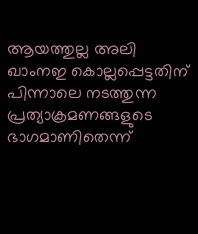ആയത്തുല്ല അലി ഖാംനഇ കൊല്ലപ്പെട്ടതിന് പിന്നാലെ നടത്തുന്ന പ്രത്യാക്രമണങ്ങളുടെ ഭാഗമാണിതെന്ന്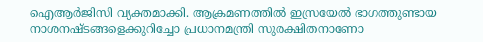ഐആർജിസി വ്യക്തമാക്കി. ആക്രമണത്തിൽ ഇസ്രയേൽ ഭാഗത്തുണ്ടായ നാശനഷ്ടങ്ങളെക്കുറിച്ചോ പ്രധാനമന്ത്രി സുരക്ഷിതനാണോ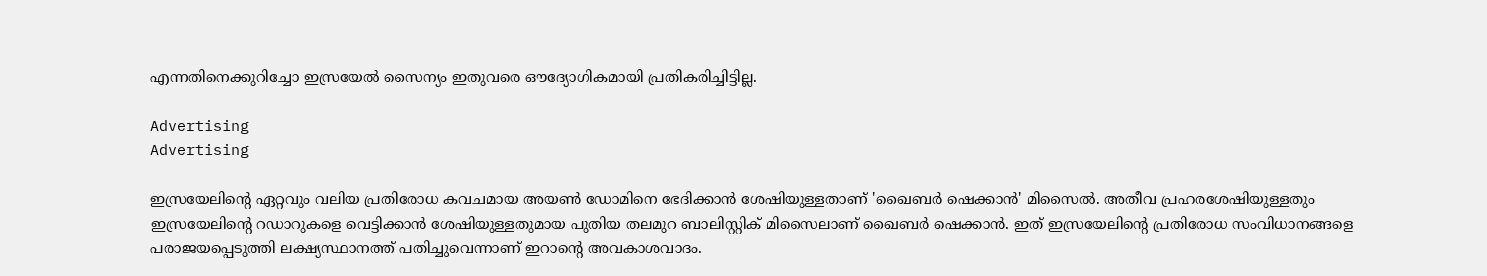എന്നതിനെക്കുറിച്ചോ ഇസ്രയേൽ സൈന്യം ഇതുവരെ ഔദ്യോഗികമായി പ്രതികരിച്ചിട്ടില്ല.

Advertising
Advertising

ഇസ്രയേലിൻ്റെ ഏറ്റവും വലിയ പ്രതിരോധ കവചമായ അയൺ ഡോമിനെ ഭേദിക്കാൻ ശേഷിയുള്ളതാണ് 'ഖൈബർ ഷെക്കാൻ' മിസൈൽ. അതീവ പ്രഹരശേഷിയുള്ളതും ഇസ്രയേലിന്റെ റഡാറുകളെ വെട്ടിക്കാൻ ശേഷിയുള്ളതുമായ പുതിയ തലമുറ ബാലിസ്റ്റിക് മിസൈലാണ് ഖൈബർ ഷെക്കാൻ. ഇത് ഇസ്രയേലിന്റെ പ്രതിരോധ സംവിധാനങ്ങളെ പരാജയപ്പെടുത്തി ലക്ഷ്യസ്ഥാനത്ത് പതിച്ചുവെന്നാണ് ഇറാന്റെ അവകാശവാദം.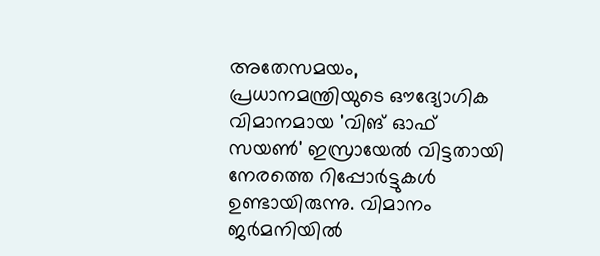അതേസമയം, പ്രധാനമന്ത്രിയുടെ ഔദ്യോഗിക വിമാനമായ 'വിങ് ഓഫ് സയൺ' ഇസ്രായേൽ വിട്ടതായി നേരത്തെ റിപ്പോർട്ടുകൾ ഉണ്ടായിരുന്നു. വിമാനം ജർമനിയിൽ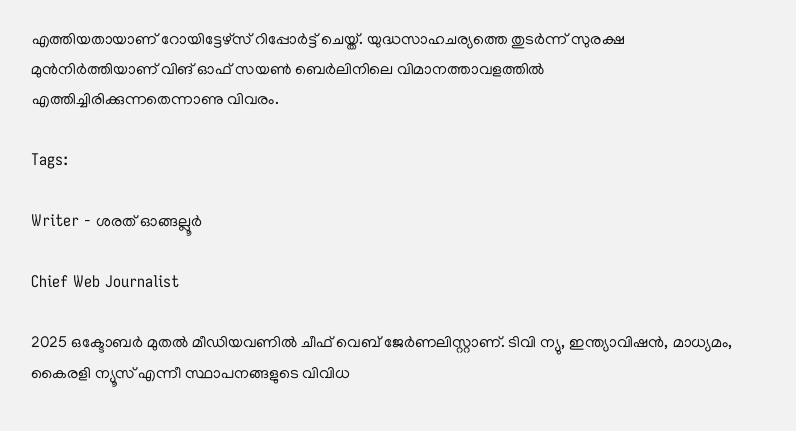എത്തിയതായാണ് റോയിട്ടേഴ്സ് റിപ്പോർട്ട് ചെയ്ത്. യുദ്ധസാഹചര്യത്തെ തുടർന്ന് സുരക്ഷ മുൻനിർത്തിയാണ് വിങ് ഓഫ് സയൺ ബെർലിനിലെ വിമാനത്താവളത്തിൽ എത്തിച്ചിരിക്കുന്നതെന്നാണു വിവരം.

Tags:

Writer - ശരത് ഓങ്ങല്ലൂർ

Chief Web Journalist

2025 ഒക്ടോബർ മുതൽ മീ‍ഡിയവണിൽ ചീഫ് വെബ് ജേർണലിസ്റ്റാണ്. ടിവി ന്യു, ഇന്ത്യാവിഷൻ, മാധ്യമം, കൈരളി ന്യൂസ് എന്നീ സ്ഥാപനങ്ങളുടെ വിവിധ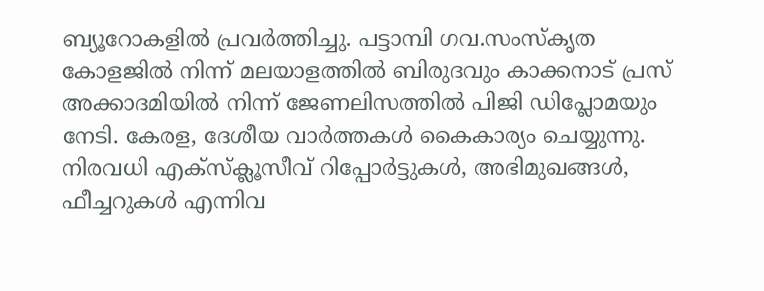ബ്യൂറോകളിൽ പ്രവർത്തിച്ചു. പട്ടാമ്പി ഗവ.സംസ്കൃത കോളജിൽ നിന്ന് മലയാളത്തിൽ ബിരുദവും കാക്കനാട് പ്രസ് അക്കാദമിയിൽ നിന്ന് ജേണലിസത്തിൽ പിജി ഡിപ്ലോമയും നേടി. കേരള, ദേശീയ വാർത്തകൾ കൈകാര്യം ചെയ്യുന്നു. നിരവധി എക്സ്ക്ലൂസീവ് റിപ്പോർട്ടുകൾ, അഭിമുഖങ്ങള്‍, ഫീച്ചറുകള്‍ എന്നിവ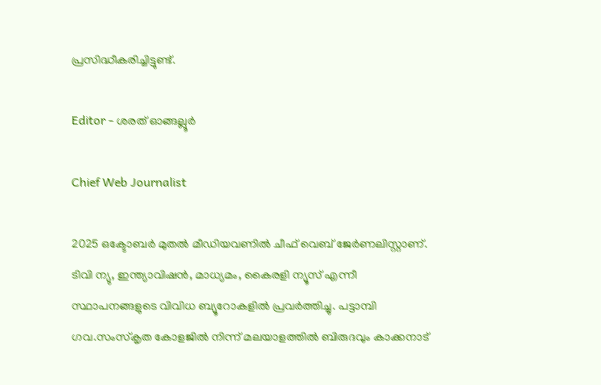പ്രസിദ്ധീകരിച്ചിട്ടുണ്ട്.

Editor - ശരത് ഓങ്ങല്ലൂർ

Chief Web Journalist

2025 ഒക്ടോബർ മുതൽ മീ‍ഡിയവണിൽ ചീഫ് വെബ് ജേർണലിസ്റ്റാണ്. ടിവി ന്യു, ഇന്ത്യാവിഷൻ, മാധ്യമം, കൈരളി ന്യൂസ് എന്നീ സ്ഥാപനങ്ങളുടെ വിവിധ ബ്യൂറോകളിൽ പ്രവർത്തിച്ചു. പട്ടാമ്പി ഗവ.സംസ്കൃത കോളജിൽ നിന്ന് മലയാളത്തിൽ ബിരുദവും കാക്കനാട്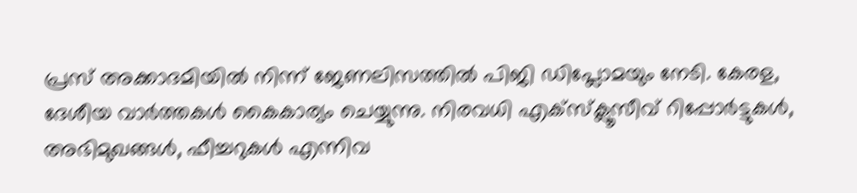പ്രസ് അക്കാദമിയിൽ നിന്ന് ജേണലിസത്തിൽ പിജി ഡിപ്ലോമയും നേടി. കേരള, ദേശീയ വാർത്തകൾ കൈകാര്യം ചെയ്യുന്നു. നിരവധി എക്സ്ക്ലൂസീവ് റിപ്പോർട്ടുകൾ, അഭിമുഖങ്ങള്‍, ഫീച്ചറുകള്‍ എന്നിവ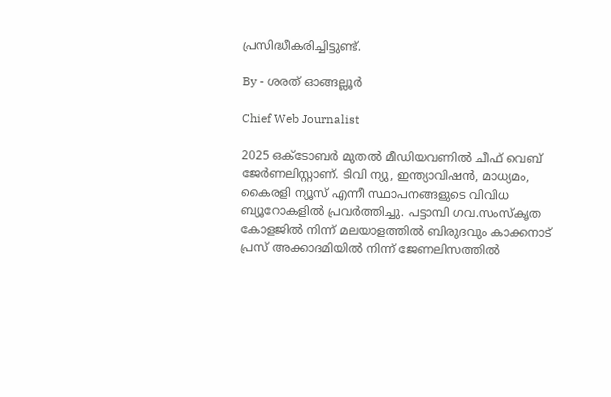പ്രസിദ്ധീകരിച്ചിട്ടുണ്ട്.

By - ശരത് ഓങ്ങല്ലൂർ

Chief Web Journalist

2025 ഒക്ടോബർ മുതൽ മീ‍ഡിയവണിൽ ചീഫ് വെബ് ജേർണലിസ്റ്റാണ്. ടിവി ന്യു, ഇന്ത്യാവിഷൻ, മാധ്യമം, കൈരളി ന്യൂസ് എന്നീ സ്ഥാപനങ്ങളുടെ വിവിധ ബ്യൂറോകളിൽ പ്രവർത്തിച്ചു. പട്ടാമ്പി ഗവ.സംസ്കൃത കോളജിൽ നിന്ന് മലയാളത്തിൽ ബിരുദവും കാക്കനാട് പ്രസ് അക്കാദമിയിൽ നിന്ന് ജേണലിസത്തിൽ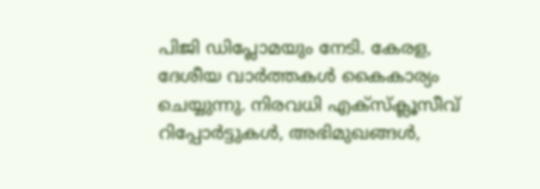പിജി ഡിപ്ലോമയും നേടി. കേരള, ദേശീയ വാർത്തകൾ കൈകാര്യം ചെയ്യുന്നു. നിരവധി എക്സ്ക്ലൂസീവ് റിപ്പോർട്ടുകൾ, അഭിമുഖങ്ങള്‍,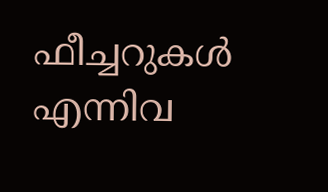ഫീച്ചറുകള്‍ എന്നിവ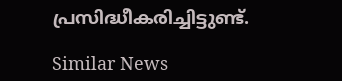പ്രസിദ്ധീകരിച്ചിട്ടുണ്ട്.

Similar News